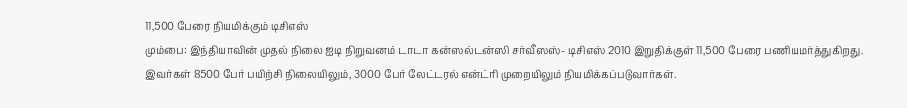11,500 பேரை நியமிக்கும் டிசிஎஸ்
மும்பை: இந்தியாவின் முதல் நிலை ஐடி நிறுவனம் டாடா கன்ஸல்டன்ஸி சர்வீஸஸ்- டிசிஎஸ் 2010 இறுதிக்குள் 11,500 பேரை பணியமர்த்துகிறது.
இவர்கள் 8500 பேர் பயிற்சி நிலையிலும், 3000 பேர் லேட்டரல் என்ட்ரி முறையிலும் நியமிக்கப்படுவார்கள்.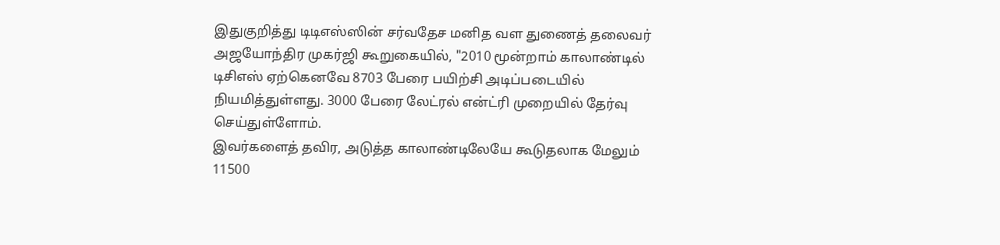இதுகுறித்து டிடிஎஸ்ஸின் சர்வதேச மனித வள துணைத் தலைவர் அஜயோந்திர முகர்ஜி கூறுகையில், "2010 மூன்றாம் காலாண்டில் டிசிஎஸ் ஏற்கெனவே 8703 பேரை பயிற்சி அடிப்படையில் நியமித்துள்ளது. 3000 பேரை லேட்ரல் என்ட்ரி முறையில் தேர்வு செய்துள்ளோம்.
இவர்களைத் தவிர, அடுத்த காலாண்டிலேயே கூடுதலாக மேலும் 11500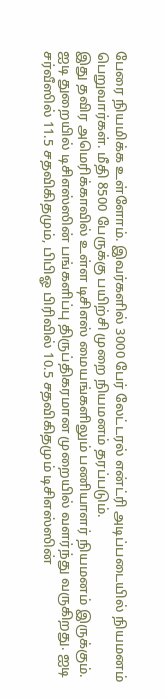பேரை நியமிக்க உள்ளோம். இவர்களில் 3000 பேர் லேட்டரல் என்ட்ரி அடிப்படையில் நியமனம் பெறுவார்கள். மீதி 8500 பேருக்கு பயிற்சி முறை நியமனம் தரப்படும்.
இது தவிர அமெரிக்காவில் உள்ள டிசிஎஸ் மையங்களிலும் பணியாளர் நியமனம் இருக்கும்.
ஐடி துறையில் டிசிஎஸ்ஸின் பங்களிப்பு திருப்திகரமான முறையில் வளர்ந்து வருகிறது. ஐடி சர்வீஸில் 11.5 சதவிகிதமும், பிபிஓ பிரிவில் 10.5 சதவிகிதமும் டிசிஎஸ்ஸின்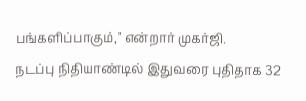பங்களிப்பாகும்," என்றார் முகர்ஜி.
நடப்பு நிதியாண்டில் இதுவரை புதிதாக 32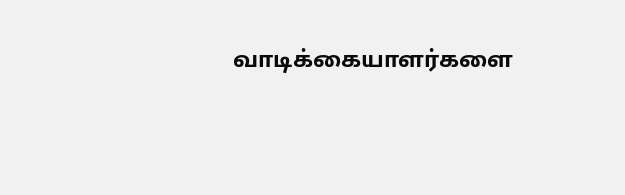வாடிக்கையாளர்களை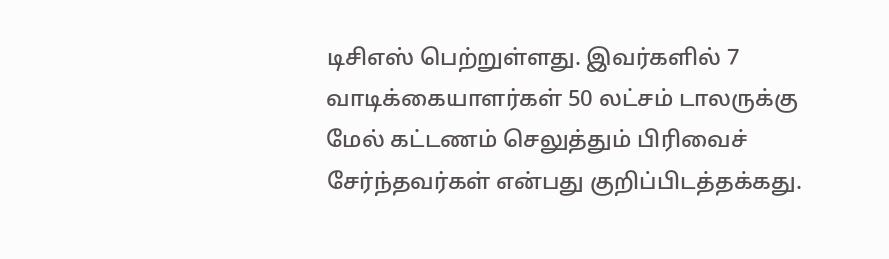டிசிஎஸ் பெற்றுள்ளது. இவர்களில் 7 வாடிக்கையாளர்கள் 50 லட்சம் டாலருக்கு மேல் கட்டணம் செலுத்தும் பிரிவைச் சேர்ந்தவர்கள் என்பது குறிப்பிடத்தக்கது.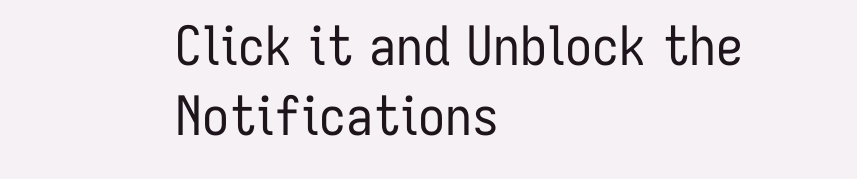Click it and Unblock the Notifications